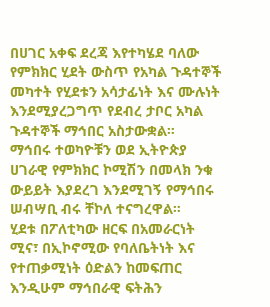በሀገር አቀፍ ደረጃ እየተካሄደ ባለው የምክክር ሂደት ውስጥ የአካል ጉዳተኞች መካተት የሂደቱን አሳታፊነት እና ሙሉነት እንደሚያረጋግጥ የደብረ ታቦር አካል ጉዳተኞች ማኅበር አስታውቋል።
ማኅበሩ ተወካዮቹን ወደ ኢትዮጵያ ሀገራዊ የምክክር ኮሚሽን በመላክ ንቁ ውይይት እያደረገ እንደሚገኝ የማኅበሩ ሠብሣቢ ብሩ ቸኮለ ተናግረዋል።
ሂደቱ በፖለቲካው ዘርፍ በአመራርነት ሚና፣ በኢኮኖሚው የባለቤትነት እና የተጠቃሚነት ዕድልን ከመፍጠር እንዲሁም ማኅበራዊ ፍትሕን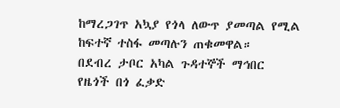ከማረጋገጥ አኳያ የጎላ ለውጥ ያመጣል የሚል ከፍተኛ ተስፋ መጣሉን ጠቁመዋል።
በደብረ ታቦር አካል ጉዳተኞች ማኅበር የዜጎች በጎ ፈቃድ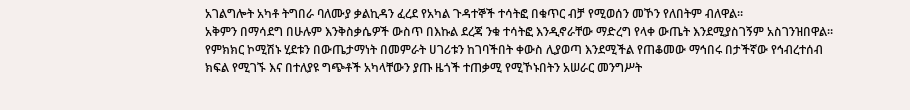አገልግሎት አካቶ ትግበራ ባለሙያ ቃልኪዳን ፈረደ የአካል ጉዳተኞች ተሳትፎ በቁጥር ብቻ የሚወሰን መኾን የለበትም ብለዋል።
አቅምን በማሳደግ በሁሉም እንቅስቃሴዎች ውስጥ በእኩል ደረጃ ንቁ ተሳትፎ እንዲኖራቸው ማድረግ የላቀ ውጤት እንደሚያስገኝም አስገንዝበዋል።
የምክክር ኮሚሽኑ ሂደቱን በውጤታማነት በመምራት ሀገሪቱን ከገባችበት ቀውስ ሊያወጣ እንደሚችል የጠቆመው ማኅበሩ በታችኛው የኅብረተሰብ ክፍል የሚገኙ እና በተለያዩ ግጭቶች አካላቸውን ያጡ ዜጎች ተጠቃሚ የሚኾኑበትን አሠራር መንግሥት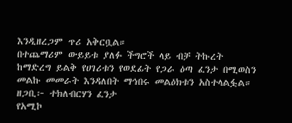እንዲዘረጋም ጥሪ አቅርቧል።
በተጨማሪም ውይይቱ ያለፉ ችግሮች ላይ ብቻ ትኩረት ከማድረግ ይልቅ የሀገሪቱን የወደፊት የጋራ ዕጣ ፈንታ በሚወስን መልኩ መመራት እንዳለበት ማኅበሩ መልዕክቱን አስተላልፏል።
ዘጋቢ፦ ተክለብርሃን ፈንታ
የአሚኮ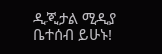ዲጂታል ሚዲያ ቤተሰብ ይሁኑ!